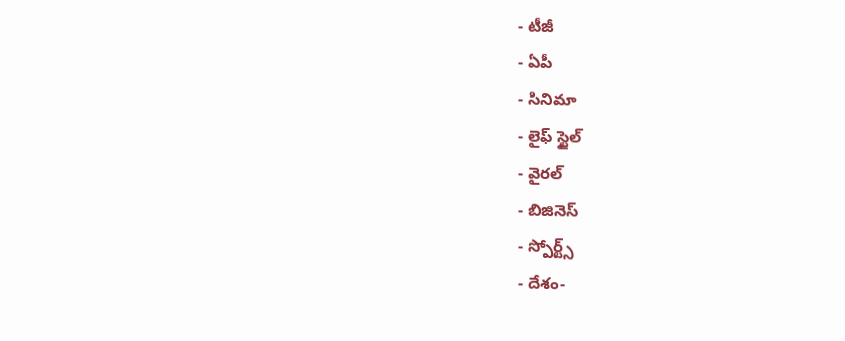- టీజీ
- ఏపీ
- సినిమా
- లైఫ్ స్టైల్
- వైరల్
- బిజినెస్
- స్పోర్ట్స్
- దేశం-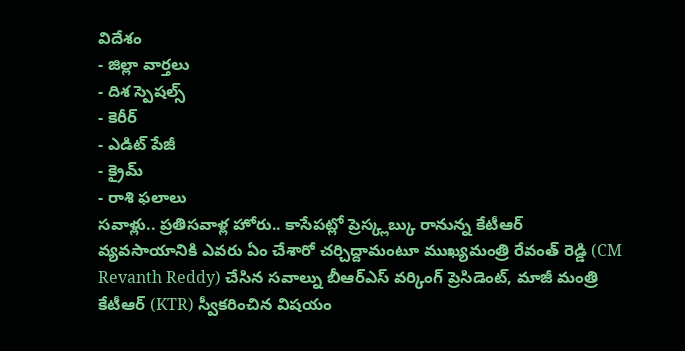విదేశం
- జిల్లా వార్తలు
- దిశ స్పెషల్స్
- కెరీర్
- ఎడిట్ పేజీ
- క్రైమ్
- రాశి ఫలాలు
సవాళ్లు.. ప్రతిసవాళ్ల హోరు.. కాసేపట్లో ప్రెస్క్లబ్కు రానున్న కేటీఆర్
వ్యవసాయానికి ఎవరు ఏం చేశారో చర్చిద్దామంటూ ముఖ్యమంత్రి రేవంత్ రెడ్డి (CM Revanth Reddy) చేసిన సవాల్ను బీఆర్ఎస్ వర్కింగ్ ప్రెసిడెంట్, మాజీ మంత్రి కేటీఆర్ (KTR) స్వీకరించిన విషయం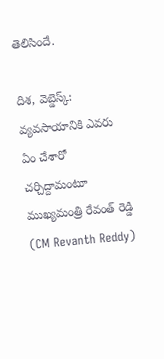తెలిసిందే.

దిశ, వెబ్డెస్క్: వ్యవసాయానికి ఎవరు ఏం చేశారో చర్చిద్దామంటూ ముఖ్యమంత్రి రేవంత్ రెడ్డి (CM Revanth Reddy)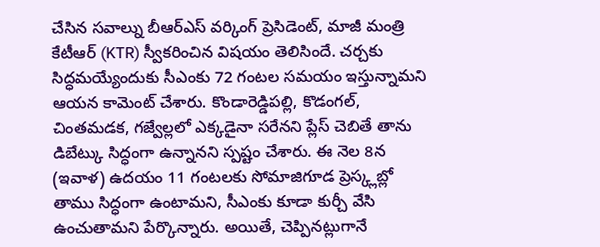చేసిన సవాల్ను బీఆర్ఎస్ వర్కింగ్ ప్రెసిడెంట్, మాజీ మంత్రి కేటీఆర్ (KTR) స్వీకరించిన విషయం తెలిసిందే. చర్చకు సిద్ధమయ్యేందుకు సీఎంకు 72 గంటల సమయం ఇస్తున్నామని ఆయన కామెంట్ చేశారు. కొండారెడ్డిపల్లి, కొడంగల్, చింతమడక, గజ్వేల్లలో ఎక్కడైనా సరేనని ప్లేస్ చెబితే తాను డిబేట్కు సిద్ధంగా ఉన్నానని స్పష్టం చేశారు. ఈ నెల 8న (ఇవాళ) ఉదయం 11 గంటలకు సోమాజిగూడ ప్రెస్క్లబ్లో తాము సిద్ధంగా ఉంటామని, సీఎంకు కూడా కుర్చీ వేసి ఉంచుతామని పేర్కొన్నారు. అయితే, చెప్పినట్లుగానే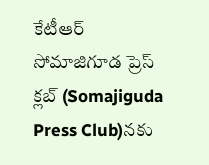కేటీఆర్ సోమాజిగూడ ప్రెస్ క్లబ్ (Somajiguda Press Club)నకు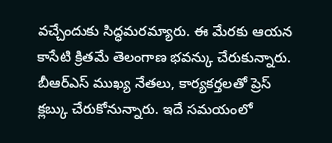వచ్చేందుకు సిద్ధమరమ్యారు. ఈ మేరకు ఆయన కాసేటి క్రితమే తెలంగాణ భవన్కు చేరుకున్నారు. బీఆర్ఎస్ ముఖ్య నేతలు, కార్యకర్తలతో ప్రెస్ క్లబ్కు చేరుకోనున్నారు. ఇదే సమయంలో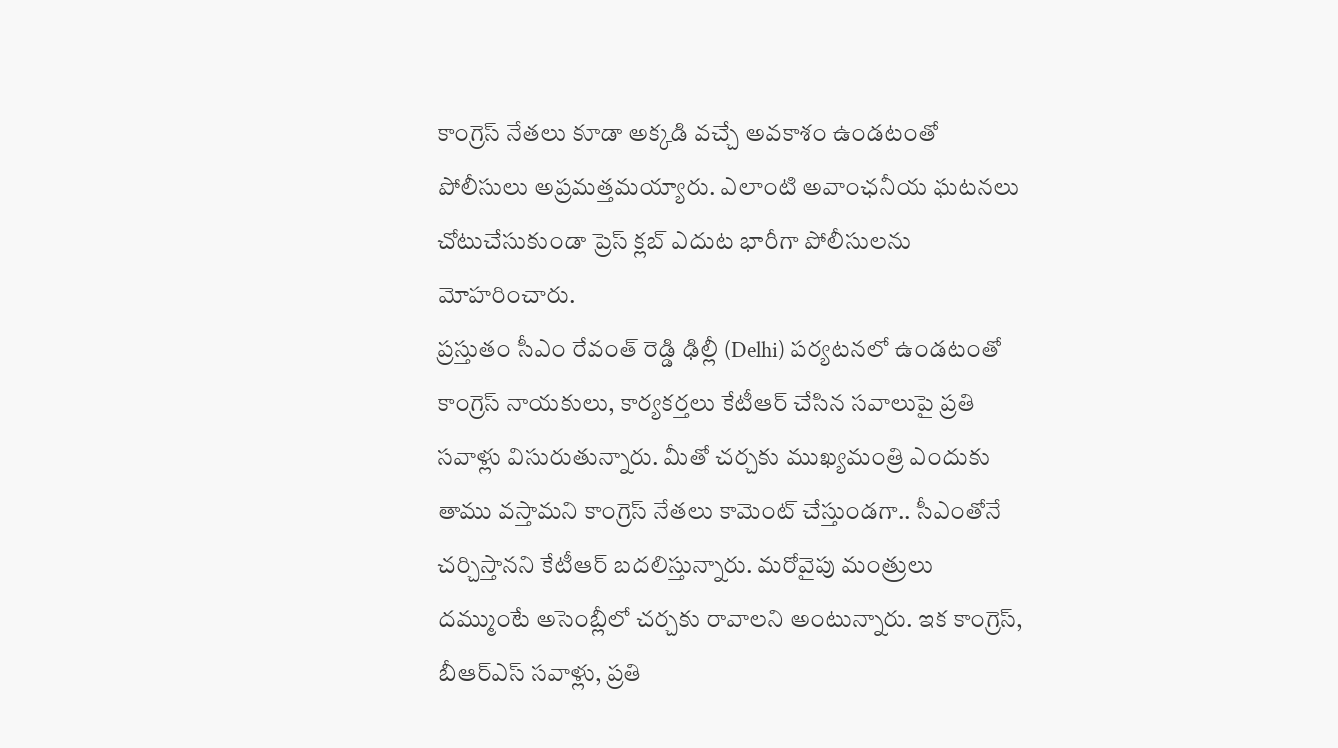కాంగ్రెస్ నేతలు కూడా అక్కడి వచ్చే అవకాశం ఉండటంతో పోలీసులు అప్రమత్తమయ్యారు. ఎలాంటి అవాంఛనీయ ఘటనలు చోటుచేసుకుండా ప్రెస్ క్లబ్ ఎదుట భారీగా పోలీసులను మోహరించారు.
ప్రస్తుతం సీఎం రేవంత్ రెడ్డి ఢిల్లీ (Delhi) పర్యటనలో ఉండటంతో కాంగ్రెస్ నాయకులు, కార్యకర్తలు కేటీఆర్ చేసిన సవాలుపై ప్రతి సవాళ్లు విసురుతున్నారు. మీతో చర్చకు ముఖ్యమంత్రి ఎందుకు తాము వస్తామని కాంగ్రెస్ నేతలు కామెంట్ చేస్తుండగా.. సీఎంతోనే చర్చిస్తానని కేటీఆర్ బదలిస్తున్నారు. మరోవైపు మంత్రులు దమ్ముంటే అసెంబ్లీలో చర్చకు రావాలని అంటున్నారు. ఇక కాంగ్రెస్, బీఆర్ఎస్ సవాళ్లు, ప్రతి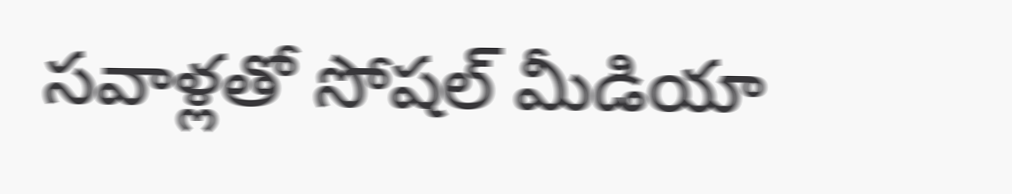సవాళ్లతో సోషల్ మీడియా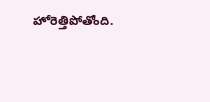హోరెత్తిపోతోంది.